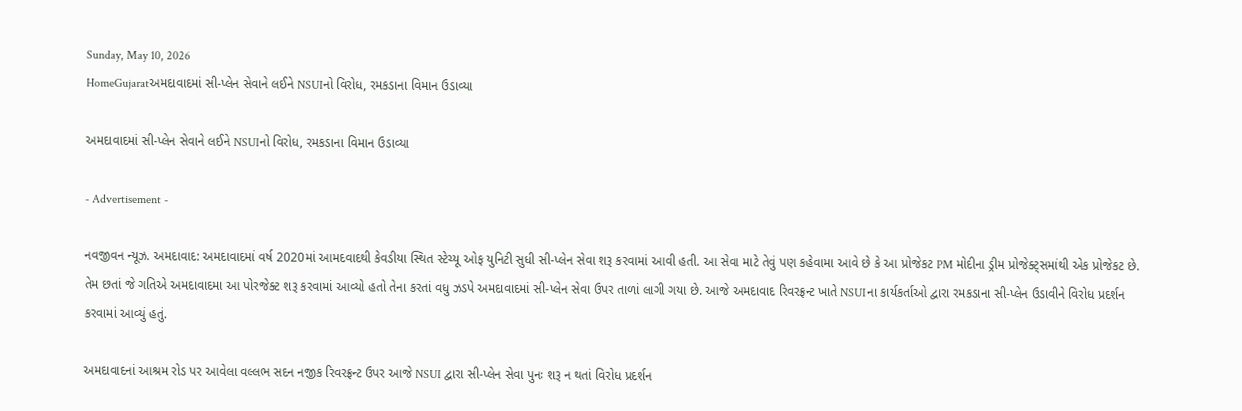Sunday, May 10, 2026
HomeGujaratઅમદાવાદમાં સી-પ્લેન સેવાને લઈને NSUIનો વિરોધ, રમકડાના વિમાન ઉડાવ્યા

અમદાવાદમાં સી-પ્લેન સેવાને લઈને NSUIનો વિરોધ, રમકડાના વિમાન ઉડાવ્યા

- Advertisement -

નવજીવન ન્યૂઝ. અમદાવાદ: અમદાવાદમાં વર્ષ 2020માં આમદવાદથી કેવડીયા સ્થિત સ્ટેચ્યૂ ઓફ યુનિટી સુધી સી-પ્લેન સેવા શરૂ કરવામાં આવી હતી. આ સેવા માટે તેવું પણ કહેવામા આવે છે કે આ પ્રોજેકટ PM મોદીના ડ્રીમ પ્રોજેક્ટ્સમાંથી એક પ્રોજેકટ છે. તેમ છતાં જે ગતિએ અમદાવાદમા આ પોરજેક્ટ શરૂ કરવામાં આવ્યો હતો તેના કરતાં વધુ ઝડપે અમદાવાદમાં સી-પ્લેન સેવા ઉપર તાળાં લાગી ગયા છે. આજે અમદાવાદ રિવરફ્રન્ટ ખાતે NSUIના કાર્યકર્તાઓ દ્વારા રમકડાના સી-પ્લેન ઉડાવીને વિરોધ પ્રદર્શન કરવામાં આવ્યું હતું.

અમદાવાદનાં આશ્રમ રોડ પર આવેલા વલ્લભ સદન નજીક રિવરફ્રન્ટ ઉપર આજે NSUI દ્વારા સી-પ્લેન સેવા પુનઃ શરૂ ન થતાં વિરોધ પ્રદર્શન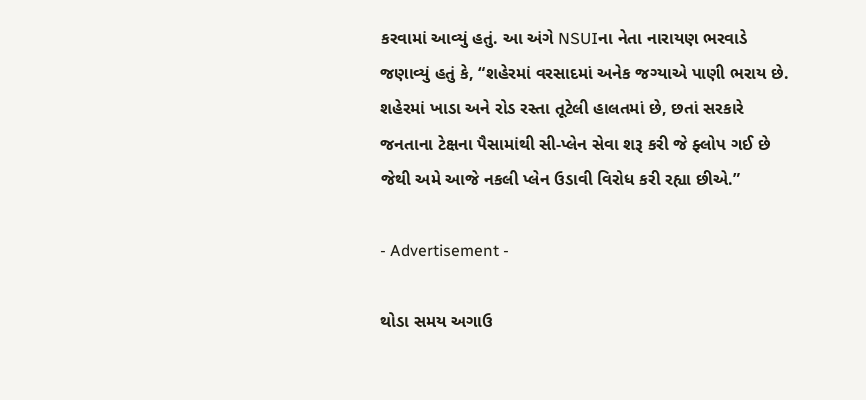કરવામાં આવ્યું હતું. આ અંગે NSUIના નેતા નારાયણ ભરવાડે જણાવ્યું હતું કે, “શહેરમાં વરસાદમાં અનેક જગ્યાએ પાણી ભરાય છે. શહેરમાં ખાડા અને રોડ રસ્તા તૂટેલી હાલતમાં છે, છતાં સરકારે જનતાના ટેક્ષના પૈસામાંથી સી-પ્લેન સેવા શરૂ કરી જે ફ્લોપ ગઈ છે જેથી અમે આજે નકલી પ્લેન ઉડાવી વિરોધ કરી રહ્યા છીએ.”

- Advertisement -

થોડા સમય અગાઉ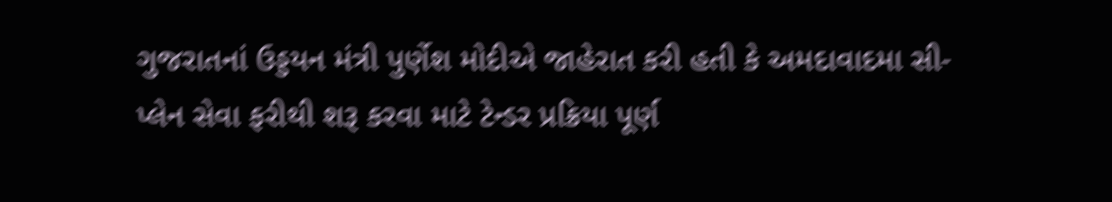ગુજરાતનાં ઉડ્ડયન મંત્રી પુર્ણેશ મોદીએ જાહેરાત કરી હતી કે અમદાવાદમા સી-પ્લેન સેવા ફરીથી શરૂ કરવા માટે ટેન્ડર પ્રક્રિયા પૂર્ણ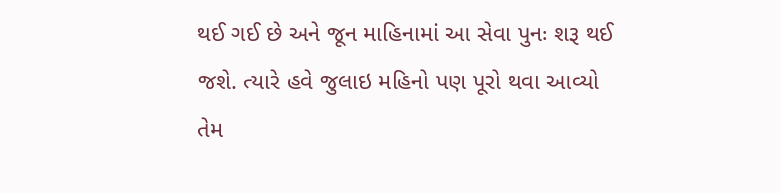થઈ ગઈ છે અને જૂન માહિનામાં આ સેવા પુનઃ શરૂ થઈ જશે. ત્યારે હવે જુલાઇ મહિનો પણ પૂરો થવા આવ્યો તેમ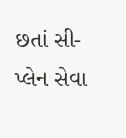છતાં સી-પ્લેન સેવા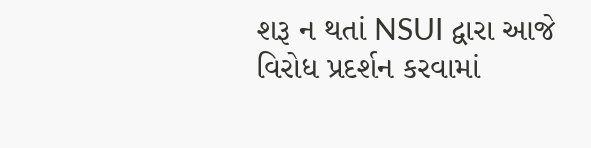શરૂ ન થતાં NSUI દ્વારા આજે વિરોધ પ્રદર્શન કરવામાં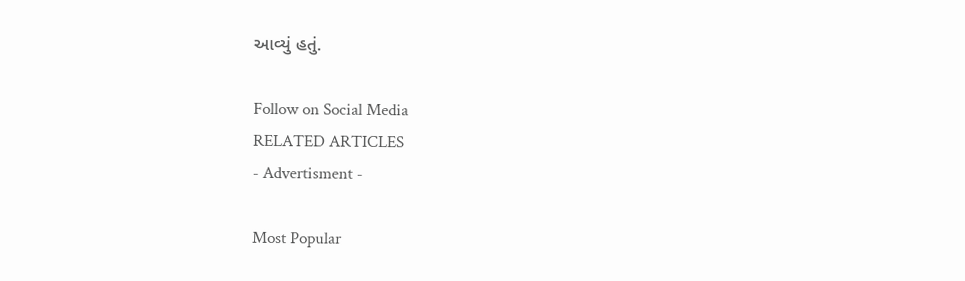આવ્યું હતું.

Follow on Social Media
RELATED ARTICLES
- Advertisment -

Most Popular